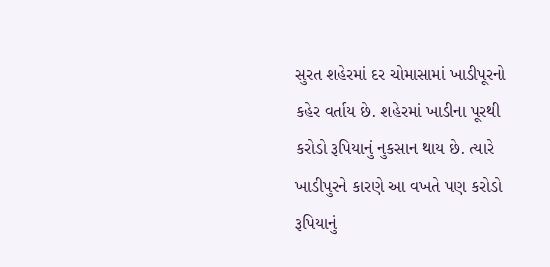સુરત શહેરમાં દર ચોમાસામાં ખાડીપૂરનો કહેર વર્તાય છે. શહેરમાં ખાડીના પૂરથી કરોડો રૂપિયાનું નુકસાન થાય છે. ત્યારે ખાડીપુરને કારણે આ વખતે પણ કરોડો રૂપિયાનું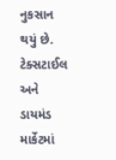નુકસાન થયું છે. ટેક્સટાઈલ અને ડાયમંડ માર્કેટમાં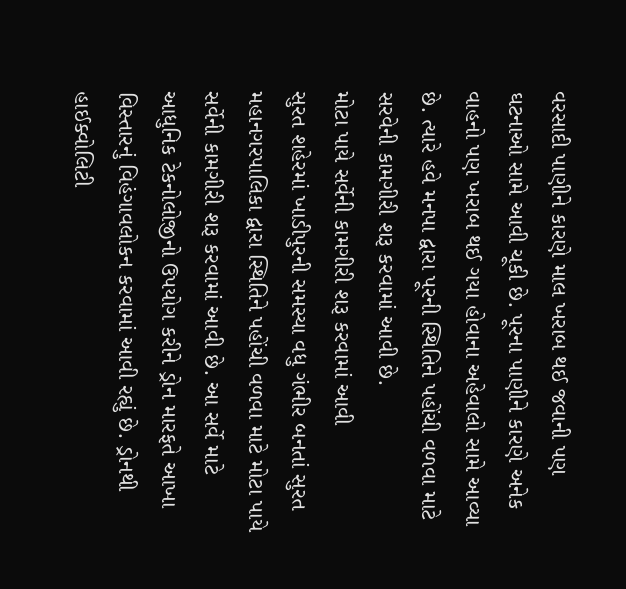વરસાદી પાણીને કારણે માલ ખરાબ થઈ જવાની પણ ઘટનાઓ સામે આવી ચૂકી છે. પૂરના પાણીને કારણે અનેક વાહનો પણ ખરાબ થઈ ગયા હોવાના અહેવાલો સામે આવ્યા છે. ત્યારે હવે મનપા દ્વારા પૂરની સ્થિતિને પહોંચી વળવા માટે સરવેની કામગીરી શરૂ કરવામાં આવી છે.
મોટા પાયે સર્વેની કામગીરી શરૂ કરવામાં આવી
સુરત શહેરમાં ખાડીપુરની સમસ્યા વધુ ગંભીર બનતાં સુરત મહાનગરપાલિકા દ્વારા સ્થિતિને પહોંચી વળવા માટે મોટા પાયે સર્વેની કામગીરી શરૂ કરવામાં આવી છે. આ સર્વે માટે આધુનિક ટેકનોલોજીનો ઉપયોગ કરીને ડ્રોન મારફતે આખા વિસ્તારનું વિહંગાવલોકન કરવામાં આવી રહ્યું છે. ડ્રોનથી હાઈક્વોલિટી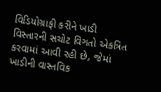વિડિયોગ્રાફી કરીને ખાડી વિસ્તારની સચોટ વિગતો એકત્રિત કરવામાં આવી રહી છે, જેમાં ખાડીની વાસ્તવિક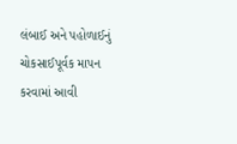લંબાઈ અને પહોળાઈનું ચોકસાઈપૂર્વક માપન કરવામાં આવી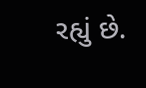રહ્યું છે.